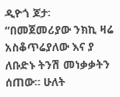ዲዮጎ ጆታ፡
“በመጀመሪያው ንክኪ ዛሬ አስቆጥሬያለው እና ያ ለቡድኑ ትንሽ መነቃቃትን ሰጠው። ሁለት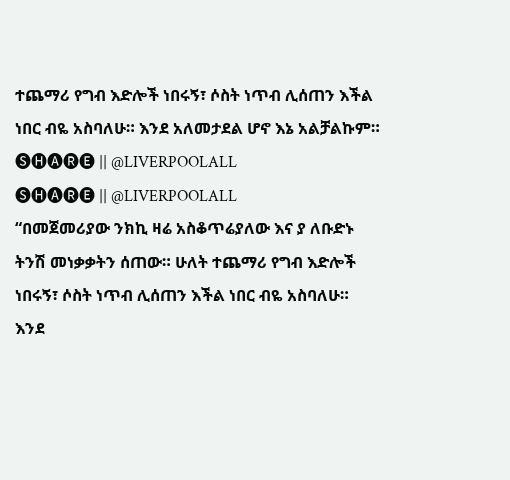ተጨማሪ የግብ እድሎች ነበሩኝ፣ ሶስት ነጥብ ሊሰጠን እችል ነበር ብዬ አስባለሁ። እንደ አለመታደል ሆኖ እኔ አልቻልኩም።
🅢🅗🅐🅡🅔 || @LIVERPOOLALL
🅢🅗🅐🅡🅔 || @LIVERPOOLALL
“በመጀመሪያው ንክኪ ዛሬ አስቆጥሬያለው እና ያ ለቡድኑ ትንሽ መነቃቃትን ሰጠው። ሁለት ተጨማሪ የግብ እድሎች ነበሩኝ፣ ሶስት ነጥብ ሊሰጠን እችል ነበር ብዬ አስባለሁ። እንደ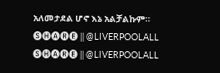አለመታደል ሆኖ እኔ አልቻልኩም።
🅢🅗🅐🅡🅔 || @LIVERPOOLALL
🅢🅗🅐🅡🅔 || @LIVERPOOLALL